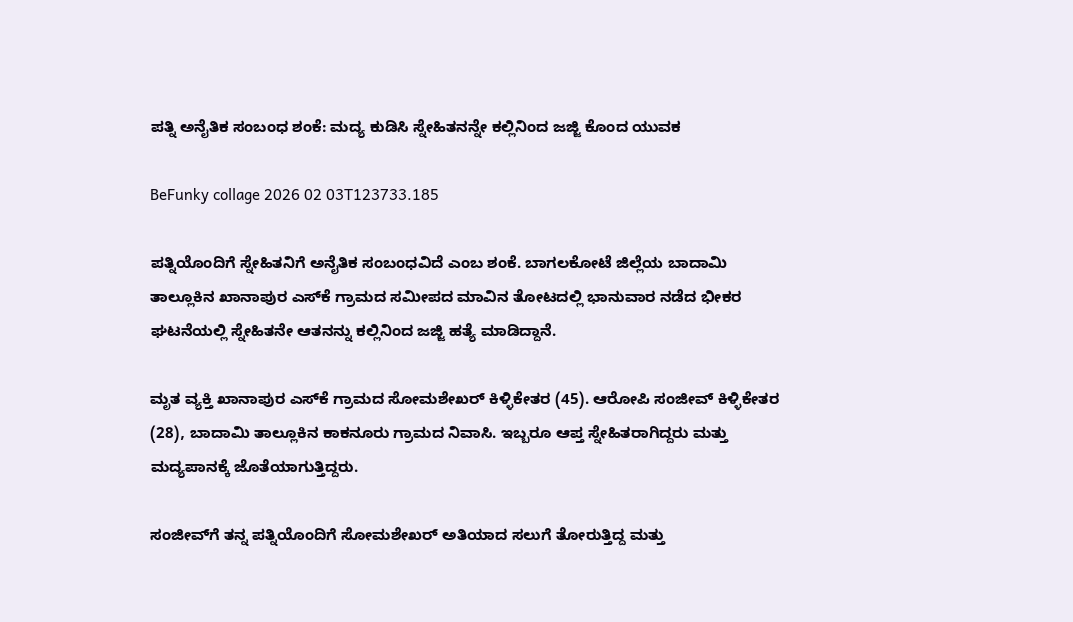ಪತ್ನಿ ಅನೈತಿಕ ಸಂಬಂಧ ಶಂಕೆ: ಮದ್ಯ ಕುಡಿಸಿ ಸ್ನೇಹಿತನನ್ನೇ ಕಲ್ಲಿನಿಂದ ಜಜ್ಜಿ ಕೊಂದ ಯುವಕ

BeFunky collage 2026 02 03T123733.185

ಪತ್ನಿಯೊಂದಿಗೆ ಸ್ನೇಹಿತನಿಗೆ ಅನೈತಿಕ ಸಂಬಂಧವಿದೆ ಎಂಬ ಶಂಕೆ. ಬಾಗಲಕೋಟೆ ಜಿಲ್ಲೆಯ ಬಾದಾಮಿ ತಾಲ್ಲೂಕಿನ ಖಾನಾಪುರ ಎಸ್‌ಕೆ ಗ್ರಾಮದ ಸಮೀಪದ ಮಾವಿನ ತೋಟದಲ್ಲಿ ಭಾನುವಾರ ನಡೆದ ಭೀಕರ ಘಟನೆಯಲ್ಲಿ ಸ್ನೇಹಿತನೇ ಆತನನ್ನು ಕಲ್ಲಿನಿಂದ ಜಜ್ಜಿ ಹತ್ಯೆ ಮಾಡಿದ್ದಾನೆ.

ಮೃತ ವ್ಯಕ್ತಿ ಖಾನಾಪುರ ಎಸ್‌ಕೆ ಗ್ರಾಮದ ಸೋಮಶೇಖರ್ ಕಿಳ್ಳಿಕೇತರ (45). ಆರೋಪಿ ಸಂಜೀವ್ ಕಿಳ್ಳಿಕೇತರ (28), ಬಾದಾಮಿ ತಾಲ್ಲೂಕಿನ ಕಾಕನೂರು ಗ್ರಾಮದ ನಿವಾಸಿ. ಇಬ್ಬರೂ ಆಪ್ತ ಸ್ನೇಹಿತರಾಗಿದ್ದರು ಮತ್ತು ಮದ್ಯಪಾನಕ್ಕೆ ಜೊತೆಯಾಗುತ್ತಿದ್ದರು.

ಸಂಜೀವ್‌ಗೆ ತನ್ನ ಪತ್ನಿಯೊಂದಿಗೆ ಸೋಮಶೇಖರ್ ಅತಿಯಾದ ಸಲುಗೆ ತೋರುತ್ತಿದ್ದ ಮತ್ತು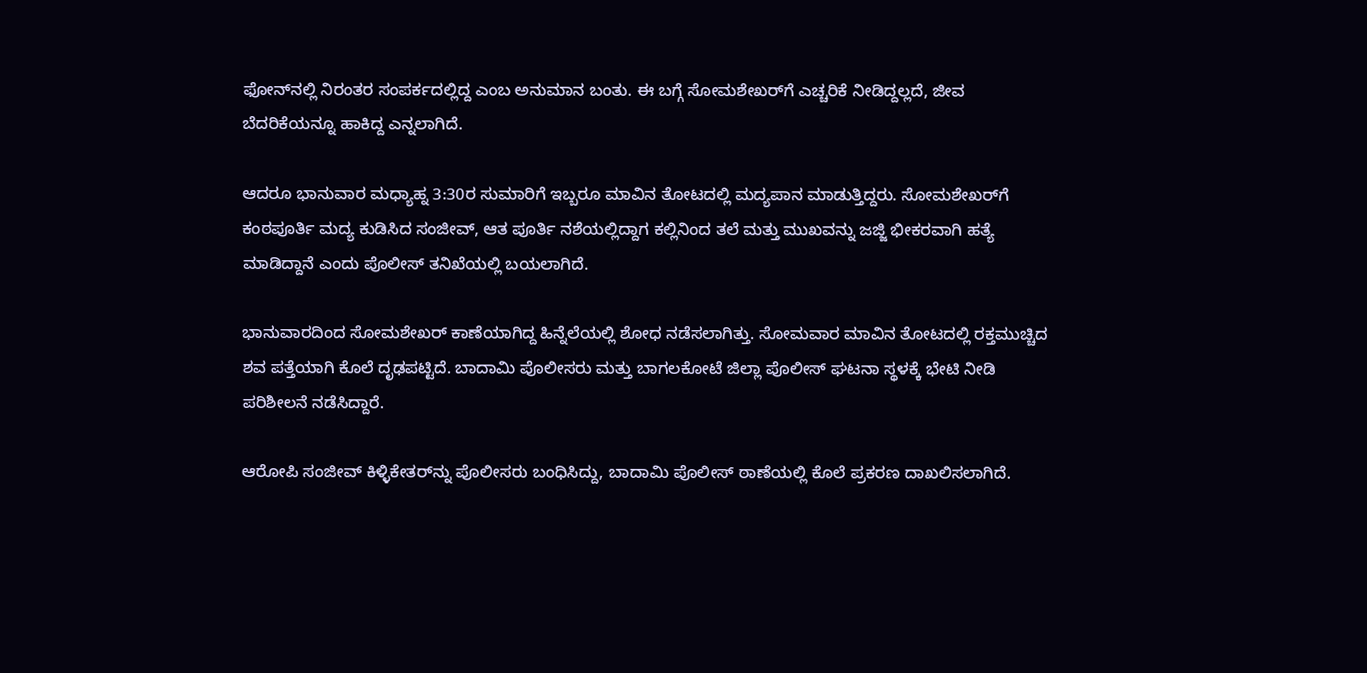ಫೋನ್‌ನಲ್ಲಿ ನಿರಂತರ ಸಂಪರ್ಕದಲ್ಲಿದ್ದ ಎಂಬ ಅನುಮಾನ ಬಂತು. ಈ ಬಗ್ಗೆ ಸೋಮಶೇಖರ್‌ಗೆ ಎಚ್ಚರಿಕೆ ನೀಡಿದ್ದಲ್ಲದೆ, ಜೀವ ಬೆದರಿಕೆಯನ್ನೂ ಹಾಕಿದ್ದ ಎನ್ನಲಾಗಿದೆ.

ಆದರೂ ಭಾನುವಾರ ಮಧ್ಯಾಹ್ನ 3:30ರ ಸುಮಾರಿಗೆ ಇಬ್ಬರೂ ಮಾವಿನ ತೋಟದಲ್ಲಿ ಮದ್ಯಪಾನ ಮಾಡುತ್ತಿದ್ದರು. ಸೋಮಶೇಖರ್‌ಗೆ ಕಂಠಪೂರ್ತಿ ಮದ್ಯ ಕುಡಿಸಿದ ಸಂಜೀವ್, ಆತ ಪೂರ್ತಿ ನಶೆಯಲ್ಲಿದ್ದಾಗ ಕಲ್ಲಿನಿಂದ ತಲೆ ಮತ್ತು ಮುಖವನ್ನು ಜಜ್ಜಿ ಭೀಕರವಾಗಿ ಹತ್ಯೆ ಮಾಡಿದ್ದಾನೆ ಎಂದು ಪೊಲೀಸ್ ತನಿಖೆಯಲ್ಲಿ ಬಯಲಾಗಿದೆ.

ಭಾನುವಾರದಿಂದ ಸೋಮಶೇಖರ್ ಕಾಣೆಯಾಗಿದ್ದ ಹಿನ್ನೆಲೆಯಲ್ಲಿ ಶೋಧ ನಡೆಸಲಾಗಿತ್ತು. ಸೋಮವಾರ ಮಾವಿನ ತೋಟದಲ್ಲಿ ರಕ್ತಮುಚ್ಚಿದ ಶವ ಪತ್ತೆಯಾಗಿ ಕೊಲೆ ದೃಢಪಟ್ಟಿದೆ. ಬಾದಾಮಿ ಪೊಲೀಸರು ಮತ್ತು ಬಾಗಲಕೋಟೆ ಜಿಲ್ಲಾ ಪೊಲೀಸ್ ಘಟನಾ ಸ್ಥಳಕ್ಕೆ ಭೇಟಿ ನೀಡಿ ಪರಿಶೀಲನೆ ನಡೆಸಿದ್ದಾರೆ.

ಆರೋಪಿ ಸಂಜೀವ್ ಕಿಳ್ಳಿಕೇತರ್‌ನ್ನು ಪೊಲೀಸರು ಬಂಧಿಸಿದ್ದು, ಬಾದಾಮಿ ಪೊಲೀಸ್ ಠಾಣೆಯಲ್ಲಿ ಕೊಲೆ ಪ್ರಕರಣ ದಾಖಲಿಸಲಾಗಿದೆ.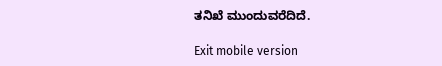ತನಿಖೆ ಮುಂದುವರೆದಿದೆ.

Exit mobile version